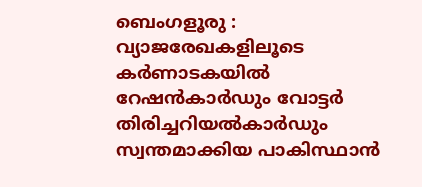ബെംഗളൂരു : വ്യാജരേഖകളിലൂടെ കർണാടകയിൽ റേഷൻകാർഡും വോട്ടർ തിരിച്ചറിയൽകാർഡും സ്വന്തമാക്കിയ പാകിസ്ഥാൻ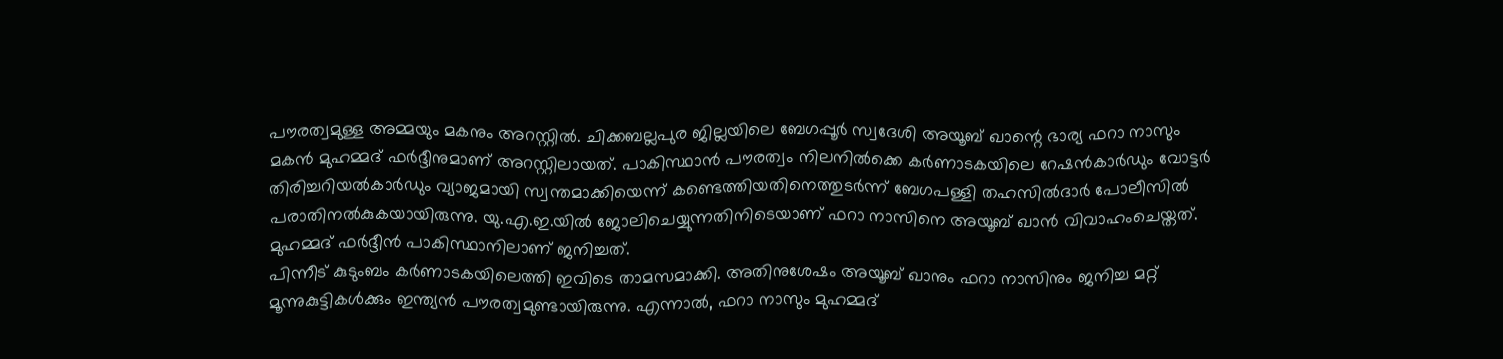പൗരത്വമുള്ള അമ്മയും മകനും അറസ്റ്റിൽ. ചിക്കബല്ലപുര ജില്ലയിലെ ബേഗപ്പൂർ സ്വദേശി അയൂബ് ഖാന്റെ ഭാര്യ ഫറാ നാസും മകൻ മുഹമ്മദ് ഫർദ്ദീനുമാണ് അറസ്റ്റിലായത്. പാകിസ്ഥാൻ പൗരത്വം നിലനിൽക്കെ കർണാടകയിലെ റേഷൻകാർഡും വോട്ടർ തിരിച്ചറിയൽകാർഡും വ്യാജമായി സ്വന്തമാക്കിയെന്ന് കണ്ടെത്തിയതിനെത്തുടർന്ന് ബേഗപള്ളി തഹസിൽദാർ പോലീസിൽ പരാതിനൽകുകയായിരുന്നു. യു.എ.ഇ.യിൽ ജോലിചെയ്യുന്നതിനിടെയാണ് ഫറാ നാസിനെ അയൂബ് ഖാൻ വിവാഹംചെയ്തത്. മുഹമ്മദ് ഫർദ്ദീൻ പാകിസ്ഥാനിലാണ് ജനിച്ചത്.
പിന്നീട് കുടുംബം കർണാടകയിലെത്തി ഇവിടെ താമസമാക്കി. അതിനുശേഷം അയൂബ് ഖാനും ഫറാ നാസിനും ജനിച്ച മറ്റ് മൂന്നുകുട്ടികൾക്കും ഇന്ത്യൻ പൗരത്വമുണ്ടായിരുന്നു. എന്നാൽ, ഫറാ നാസും മുഹമ്മദ്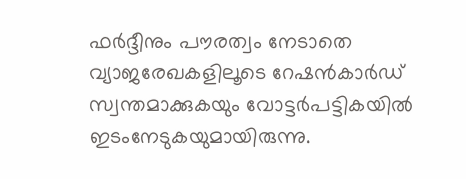ഫർദ്ദീനും പൗരത്വം നേടാതെ വ്യാജരേഖകളിലൂടെ റേഷൻകാർഡ് സ്വന്തമാക്കുകയും വോട്ടർപട്ടികയിൽ ഇടംനേടുകയുമായിരുന്നു.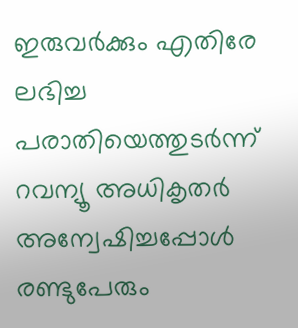ഇരുവർക്കും എതിരേ ലഭിച്ച പരാതിയെത്തുടർന്ന് റവന്യൂ അധികൃതർ അന്വേഷിച്ചപ്പോൾ രണ്ടുപേരും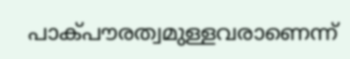പാക്പൗരത്വമുള്ളവരാണെന്ന്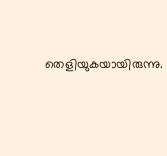തെളിയുകയായിരുന്നു.